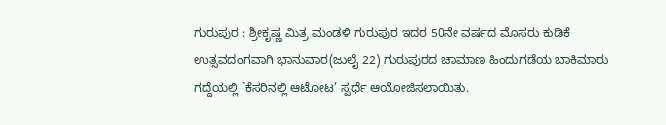ಗುರುಪುರ : ಶ್ರೀಕೃಷ್ಣ ಮಿತ್ರ ಮಂಡಳಿ ಗುರುಪುರ ಇದರ 50ನೇ ವರ್ಷದ ಮೊಸರು ಕುಡಿಕೆ ಉತ್ಸವದಂಗವಾಗಿ ಭಾನುವಾರ(ಜುಲೈ 22) ಗುರುಪುರದ ಚಾಮಾಣ ಹಿಂದುಗಡೆಯ ಬಾಕಿಮಾರು ಗದ್ದೆಯಲ್ಲಿ `ಕೆಸರಿನಲ್ಲಿ ಆಟೋಟ’ ಸ್ಪರ್ಧೆ ಆಯೋಜಿಸಲಾಯಿತು.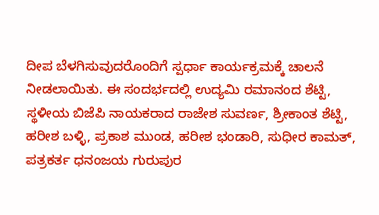ದೀಪ ಬೆಳಗಿಸುವುದರೊಂದಿಗೆ ಸ್ಪರ್ಧಾ ಕಾರ್ಯಕ್ರಮಕ್ಕೆ ಚಾಲನೆ ನೀಡಲಾಯಿತು. ಈ ಸಂದರ್ಭದಲ್ಲಿ ಉದ್ಯಮಿ ರಮಾನಂದ ಶೆಟ್ಟಿ, ಸ್ಥಳೀಯ ಬಿಜೆಪಿ ನಾಯಕರಾದ ರಾಜೇಶ ಸುವರ್ಣ, ಶ್ರೀಕಾಂತ ಶೆಟ್ಟಿ, ಹರೀಶ ಬಳ್ಳಿ, ಪ್ರಕಾಶ ಮುಂಡ, ಹರೀಶ ಭಂಡಾರಿ, ಸುಧೀರ ಕಾಮತ್, ಪತ್ರಕರ್ತ ಧನಂಜಯ ಗುರುಪುರ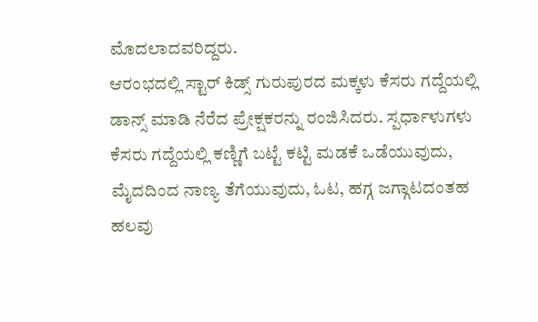ಮೊದಲಾದವರಿದ್ದರು.
ಆರಂಭದಲ್ಲಿ ಸ್ಟಾರ್ ಕಿಡ್ಸ್ ಗುರುಪುರದ ಮಕ್ಕಳು ಕೆಸರು ಗದ್ದೆಯಲ್ಲಿ ಡಾನ್ಸ್ ಮಾಡಿ ನೆರೆದ ಪ್ರೇಕ್ಷಕರನ್ನು ರಂಜಿಸಿದರು. ಸ್ಪರ್ಧಾಳುಗಳು ಕೆಸರು ಗದ್ದೆಯಲ್ಲಿ ಕಣ್ಣಿಗೆ ಬಟ್ಟೆ ಕಟ್ಟಿ ಮಡಕೆ ಒಡೆಯುವುದು, ಮೈದದಿಂದ ನಾಣ್ಯ ತೆಗೆಯುವುದು, ಓಟ, ಹಗ್ಗ ಜಗ್ಗಾಟದಂತಹ ಹಲವು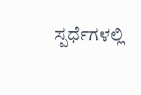ಸ್ಪರ್ಧೆಗಳಲ್ಲಿ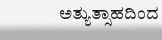ಅತ್ಯುತ್ಸಾಹದಿಂದ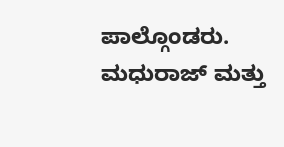ಪಾಲ್ಗೊಂಡರು. ಮಧುರಾಜ್ ಮತ್ತು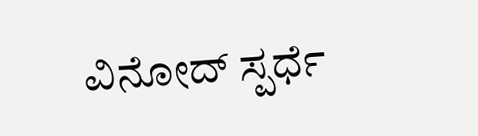ವಿನೋದ್ ಸ್ಪರ್ಧೆ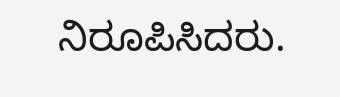ನಿರೂಪಿಸಿದರು.